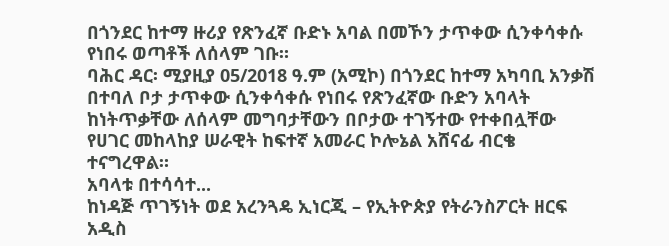በጎንደር ከተማ ዙሪያ የጽንፈኛ ቡድኑ አባል በመኾን ታጥቀው ሲንቀሳቀሱ የነበሩ ወጣቶች ለሰላም ገቡ።
ባሕር ዳር፡ ሚያዚያ 05/2018 ዓ.ም (አሚኮ) በጎንደር ከተማ አካባቢ አንቃሽ በተባለ ቦታ ታጥቀው ሲንቀሳቀሱ የነበሩ የጽንፈኛው ቡድን አባላት ከነትጥቃቸው ለሰላም መግባታቸውን በቦታው ተገኝተው የተቀበሏቸው የሀገር መከላከያ ሠራዊት ከፍተኛ አመራር ኮሎኔል አሸናፊ ብርቄ ተናግረዋል።
አባላቱ በተሳሳተ...
ከነዳጅ ጥገኝነት ወደ አረንጓዴ ኢነርጂ – የኢትዮጵያ የትራንስፖርት ዘርፍ አዲስ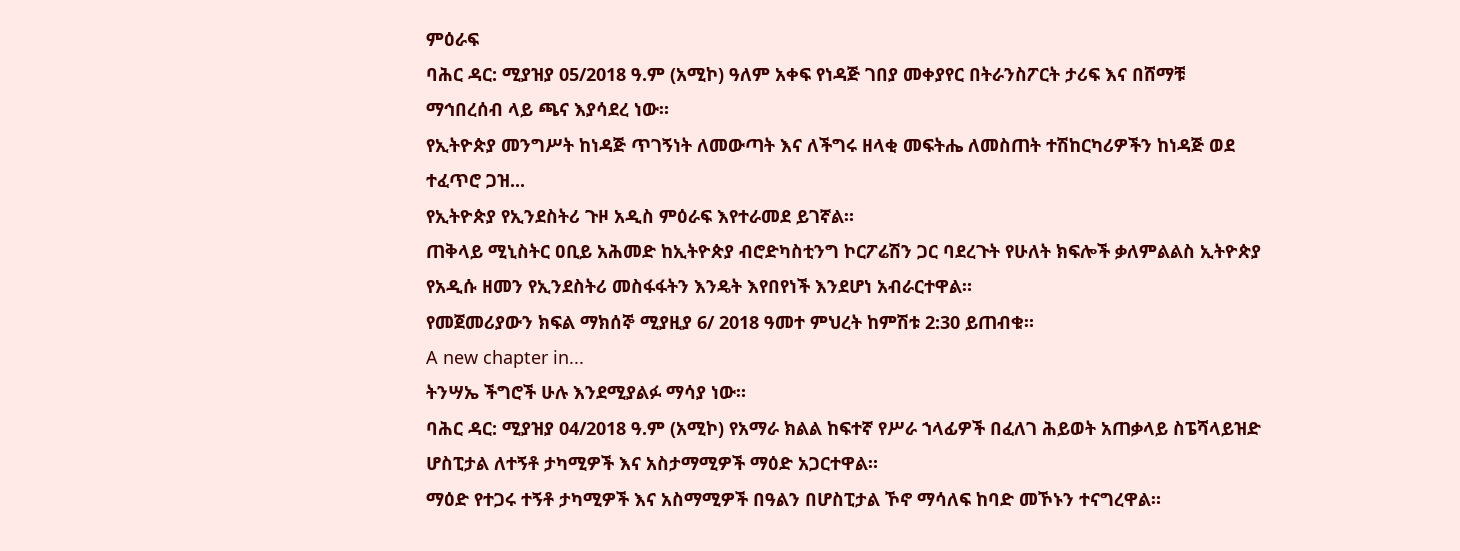ምዕራፍ
ባሕር ዳር: ሚያዝያ 05/2018 ዓ.ም (አሚኮ) ዓለም አቀፍ የነዳጅ ገበያ መቀያየር በትራንስፖርት ታሪፍ እና በሸማቹ ማኅበረሰብ ላይ ጫና እያሳደረ ነው።
የኢትዮጵያ መንግሥት ከነዳጅ ጥገኝነት ለመውጣት እና ለችግሩ ዘላቂ መፍትሔ ለመስጠት ተሽከርካሪዎችን ከነዳጅ ወደ ተፈጥሮ ጋዝ...
የኢትዮጵያ የኢንደስትሪ ጉዞ አዲስ ምዕራፍ እየተራመደ ይገኛል።
ጠቅላይ ሚኒስትር ዐቢይ አሕመድ ከኢትዮጵያ ብሮድካስቲንግ ኮርፖሬሽን ጋር ባደረጉት የሁለት ክፍሎች ቃለምልልስ ኢትዮጵያ የአዲሱ ዘመን የኢንደስትሪ መስፋፋትን እንዴት እየበየነች እንደሆነ አብራርተዋል።
የመጀመሪያውን ክፍል ማክሰኞ ሚያዚያ 6/ 2018 ዓመተ ምህረት ከምሽቱ 2:30 ይጠብቁ።
A new chapter in...
ትንሣኤ ችግሮች ሁሉ እንደሚያልፉ ማሳያ ነው።
ባሕር ዳር: ሚያዝያ 04/2018 ዓ.ም (አሚኮ) የአማራ ክልል ከፍተኛ የሥራ ኀላፊዎች በፈለገ ሕይወት አጠቃላይ ስፔሻላይዝድ ሆስፒታል ለተኝቶ ታካሚዎች እና አስታማሚዎች ማዕድ አጋርተዋል።
ማዕድ የተጋሩ ተኝቶ ታካሚዎች እና አስማሚዎች በዓልን በሆስፒታል ኾኖ ማሳለፍ ከባድ መኾኑን ተናግረዋል።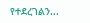የተደረገልን...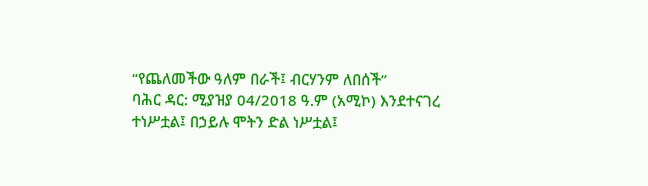“የጨለመችው ዓለም በራች፤ ብርሃንም ለበሰች”
ባሕር ዳር: ሚያዝያ 04/2018 ዓ.ም (አሚኮ) እንደተናገረ ተነሥቷል፤ በኃይሉ ሞትን ድል ነሥቷል፤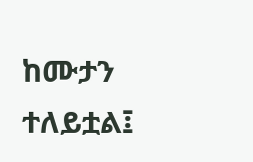ከሙታን ተለይቷል፤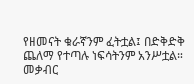የዘመናት ቁራኛንም ፈትቷል፤ በድቅድቅ ጨለማ የተጣሉ ነፍሳትንም አንሥቷል።
መቃብር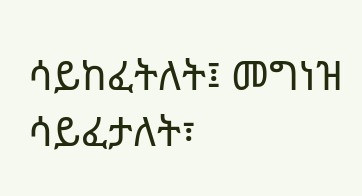ሳይከፈትለት፤ መግነዝ ሳይፈታለት፣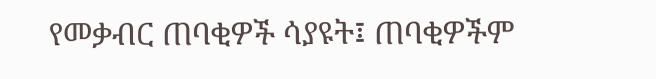የመቃብር ጠባቂዎች ሳያዩት፤ ጠባቂዎችም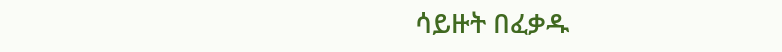ሳይዙት በፈቃዱ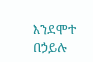እንደሞተ በኃይሉ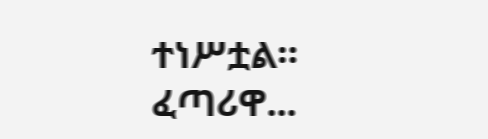ተነሥቷል።
ፈጣሪዋ...